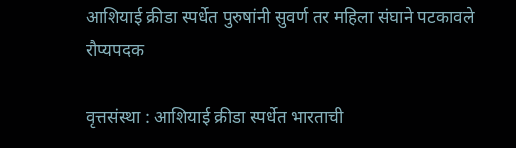आशियाई क्रीडा स्पर्धेत पुरुषांनी सुवर्ण तर महिला संघाने पटकावले रौप्यपदक

वृत्तसंस्था : आशियाई क्रीडा स्पर्धेत भारताची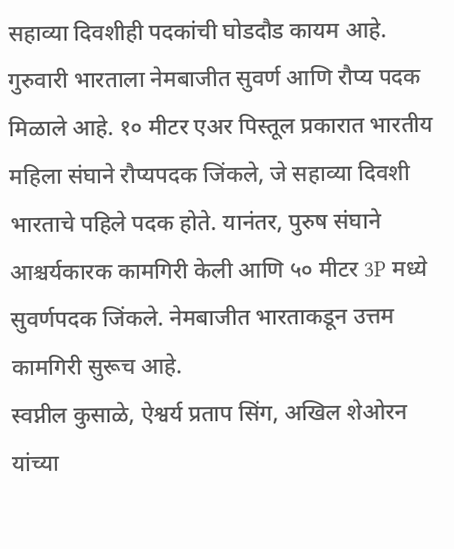सहाव्या दिवशीही पदकांची घोडदौड कायम आहे. गुरुवारी भारताला नेमबाजीत सुवर्ण आणि रौप्य पदक मिळाले आहे. १० मीटर एअर पिस्तूल प्रकारात भारतीय महिला संघाने रौप्यपदक जिंकले, जे सहाव्या दिवशी भारताचे पहिले पदक होते. यानंतर, पुरुष संघाने आश्चर्यकारक कामगिरी केली आणि ५० मीटर 3P मध्ये सुवर्णपदक जिंकले. नेमबाजीत भारताकडून उत्तम कामगिरी सुरूच आहे.
स्वप्नील कुसाळे, ऐश्वर्य प्रताप सिंग, अखिल शेओरन यांच्या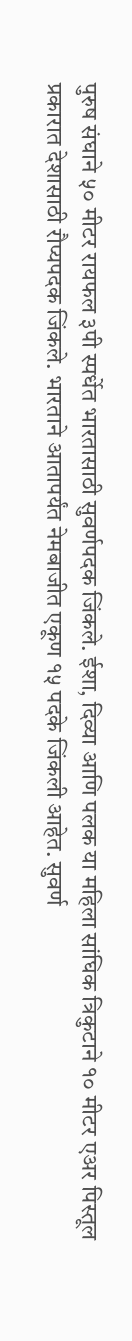पुरुष संघाने ५० मीटर रायफल ३पी स्पर्धेत भारतासाठी सुवर्णपदक जिंकले. ईशा, दिव्या आणि पलक या महिला सांघिक त्रिकुटाने १० मीटर एअर पिस्तूल प्रकारात देशासाठी रौप्यपदक जिंकले. भारताने आतापर्यंत नेमबाजीत एकूण १५ पदके जिंकली आहेत. सुवर्ण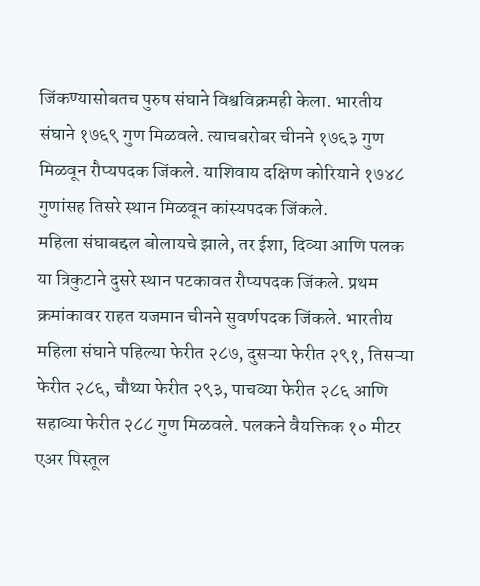जिंकण्यासोबतच पुरुष संघाने विश्वविक्रमही केला. भारतीय संघाने १७६९ गुण मिळवले. त्याचबरोबर चीनने १७६३ गुण मिळवून रौप्यपदक जिंकले. याशिवाय दक्षिण कोरियाने १७४८ गुणांसह तिसरे स्थान मिळवून कांस्यपदक जिंकले.
महिला संघाबद्दल बोलायचे झाले, तर ईशा, दिव्या आणि पलक या त्रिकुटाने दुसरे स्थान पटकावत रौप्यपदक जिंकले. प्रथम क्रमांकावर राहत यजमान चीनने सुवर्णपदक जिंकले. भारतीय महिला संघाने पहिल्या फेरीत २८७, दुसऱ्या फेरीत २९१, तिसऱ्या फेरीत २८६, चौथ्या फेरीत २९३, पाचव्या फेरीत २८६ आणि सहाव्या फेरीत २८८ गुण मिळवले. पलकने वैयक्तिक १० मीटर एअर पिस्तूल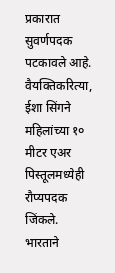प्रकारात सुवर्णपदक पटकावले आहे. वैयक्तिकरित्या, ईशा सिंगने महिलांच्या १० मीटर एअर पिस्तूलमध्येही रौप्यपदक जिंकले.
भारताने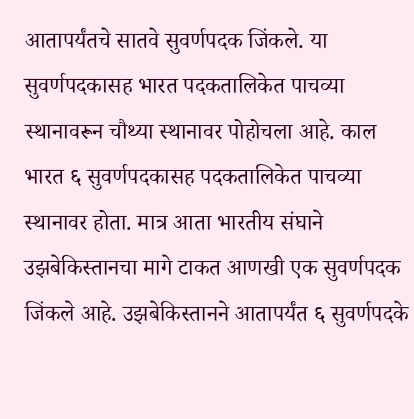आतापर्यंतचे सातवे सुवर्णपदक जिंकले. या सुवर्णपदकासह भारत पदकतालिकेत पाचव्या स्थानावरून चौथ्या स्थानावर पोहोचला आहे. काल भारत ६ सुवर्णपदकासह पदकतालिकेत पाचव्या स्थानावर होता. मात्र आता भारतीय संघाने उझबेकिस्तानचा मागे टाकत आणखी एक सुवर्णपदक जिंकले आहे. उझबेकिस्तानने आतापर्यंत ६ सुवर्णपदके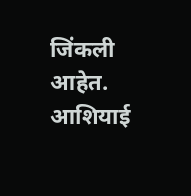जिंकली आहेत. आशियाई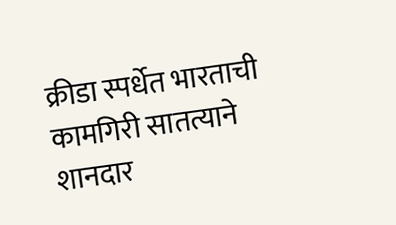क्रीडा स्पर्धेत भारताची कामगिरी सातत्याने शानदार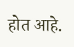होत आहे.